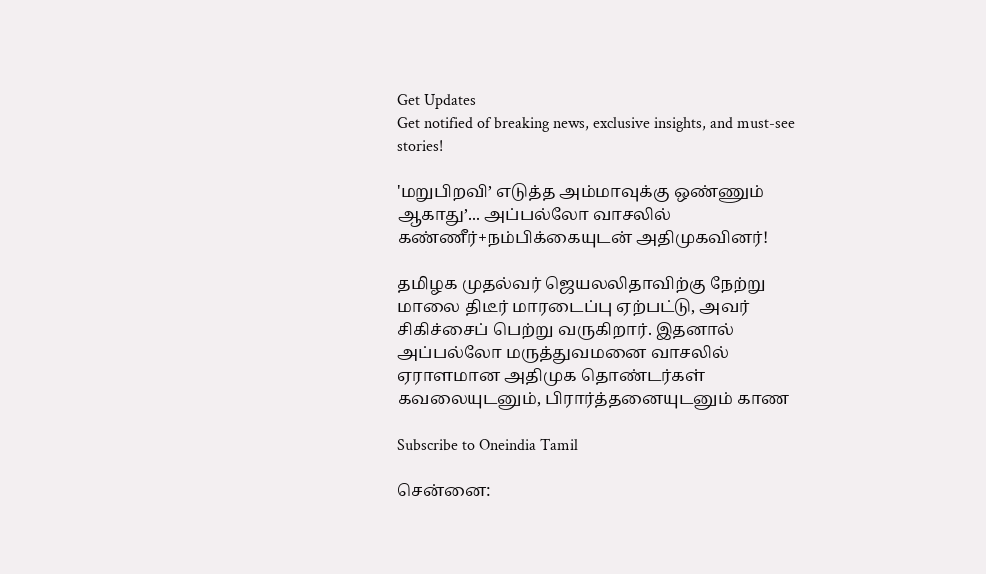Get Updates
Get notified of breaking news, exclusive insights, and must-see stories!

'மறுபிறவி’ எடுத்த அம்மாவுக்கு ஒண்ணும் ஆகாது’... அப்பல்லோ வாசலில் கண்ணீர்+நம்பிக்கையுடன் அதிமுகவினர்!

தமிழக முதல்வர் ஜெயலலிதாவிற்கு நேற்று மாலை திடீர் மாரடைப்பு ஏற்பட்டு, அவர் சிகிச்சைப் பெற்று வருகிறார். இதனால் அப்பல்லோ மருத்துவமனை வாசலில் ஏராளமான அதிமுக தொண்டர்கள் கவலையுடனும், பிரார்த்தனையுடனும் காண

Subscribe to Oneindia Tamil

சென்னை: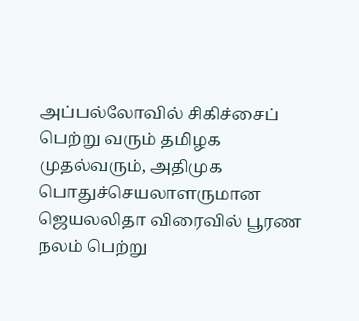அப்பல்லோவில் சிகிச்சைப் பெற்று வரும் தமிழக முதல்வரும், அதிமுக பொதுச்செயலாளருமான ஜெயலலிதா விரைவில் பூரண நலம் பெற்று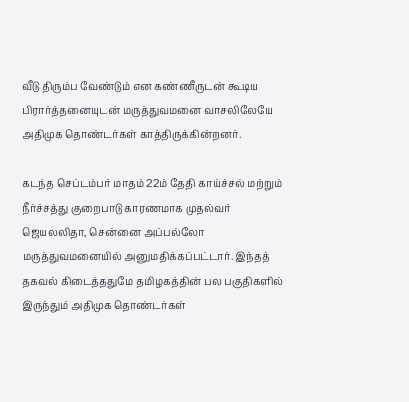வீடு திரும்ப வேண்டும் என கண்ணீருடன் கூடிய பிரார்த்தனையுடன் மருத்துவமனை வாசலிலேயே அதிமுக தொண்டர்கள் காத்திருக்கின்றனர்.

கடந்த செப்டம்பர் மாதம் 22ம் தேதி காய்ச்சல் மற்றும் நீர்ச்சத்து குறைபாடு காரணமாக முதல்வர் ஜெயலலிதா, சென்னை அப்பல்லோ மருத்துவமனையில் அனுமதிக்கப்பட்டார். இந்தத் தகவல் கிடைத்ததுமே தமிழகத்தின் பல பகுதிகளில் இருந்தும் அதிமுக தொண்டர்கள்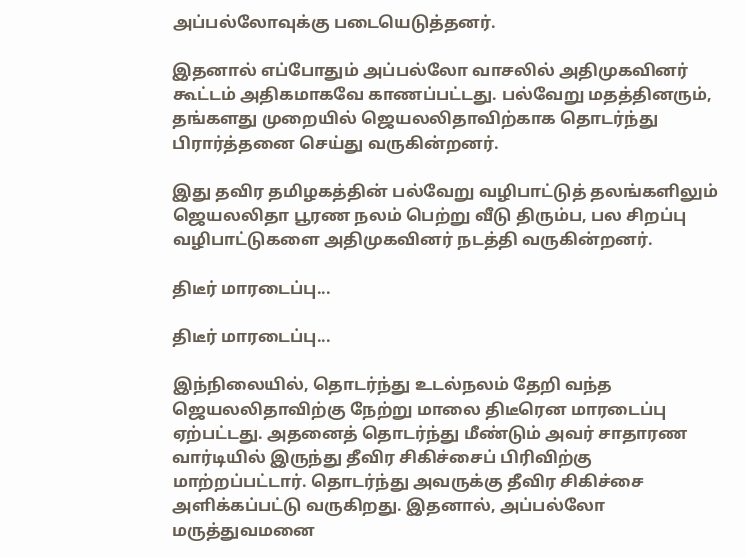அப்பல்லோவுக்கு படையெடுத்தனர்.

இதனால் எப்போதும் அப்பல்லோ வாசலில் அதிமுகவினர் கூட்டம் அதிகமாகவே காணப்பட்டது. பல்வேறு மதத்தினரும், தங்களது முறையில் ஜெயலலிதாவிற்காக தொடர்ந்து பிரார்த்தனை செய்து வருகின்றனர்.

இது தவிர தமிழகத்தின் பல்வேறு வழிபாட்டுத் தலங்களிலும் ஜெயலலிதா பூரண நலம் பெற்று வீடு திரும்ப, பல சிறப்பு வழிபாட்டுகளை அதிமுகவினர் நடத்தி வருகின்றனர்.

திடீர் மாரடைப்பு...

திடீர் மாரடைப்பு...

இந்நிலையில், தொடர்ந்து உடல்நலம் தேறி வந்த ஜெயலலிதாவிற்கு நேற்று மாலை திடீரென மாரடைப்பு ஏற்பட்டது. அதனைத் தொடர்ந்து மீண்டும் அவர் சாதாரண வார்டியில் இருந்து தீவிர சிகிச்சைப் பிரிவிற்கு மாற்றப்பட்டார். தொடர்ந்து அவருக்கு தீவிர சிகிச்சை அளிக்கப்பட்டு வருகிறது. இதனால், அப்பல்லோ மருத்துவமனை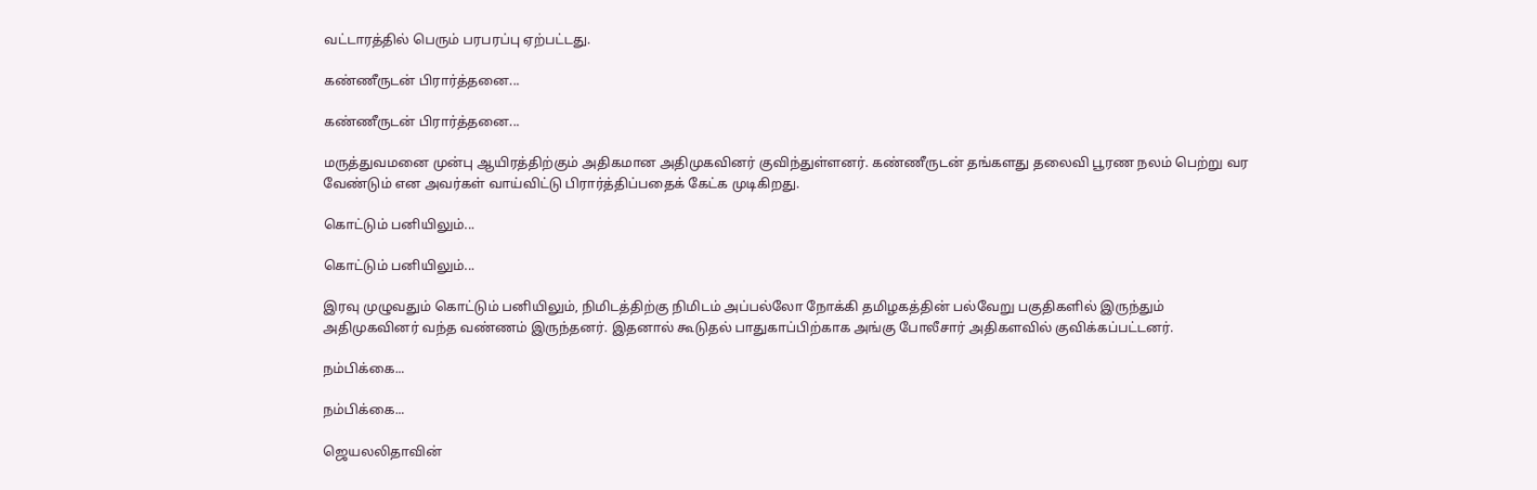வட்டாரத்தில் பெரும் பரபரப்பு ஏற்பட்டது.

கண்ணீருடன் பிரார்த்தனை...

கண்ணீருடன் பிரார்த்தனை...

மருத்துவமனை முன்பு ஆயிரத்திற்கும் அதிகமான அதிமுகவினர் குவிந்துள்ளனர். கண்ணீருடன் தங்களது தலைவி பூரண நலம் பெற்று வர வேண்டும் என அவர்கள் வாய்விட்டு பிரார்த்திப்பதைக் கேட்க முடிகிறது.

கொட்டும் பனியிலும்...

கொட்டும் பனியிலும்...

இரவு முழுவதும் கொட்டும் பனியிலும், நிமிடத்திற்கு நிமிடம் அப்பல்லோ நோக்கி தமிழகத்தின் பல்வேறு பகுதிகளில் இருந்தும் அதிமுகவினர் வந்த வண்ணம் இருந்தனர். இதனால் கூடுதல் பாதுகாப்பிற்காக அங்கு போலீசார் அதிகளவில் குவிக்கப்பட்டனர்.

நம்பிக்கை...

நம்பிக்கை...

ஜெயலலிதாவின்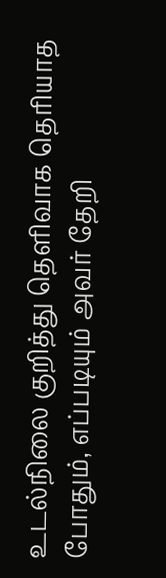உடல்நிலை குறித்து தெளிவாக தெரியாத போதும், எப்படியும் அவர் தேறி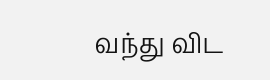வந்து விட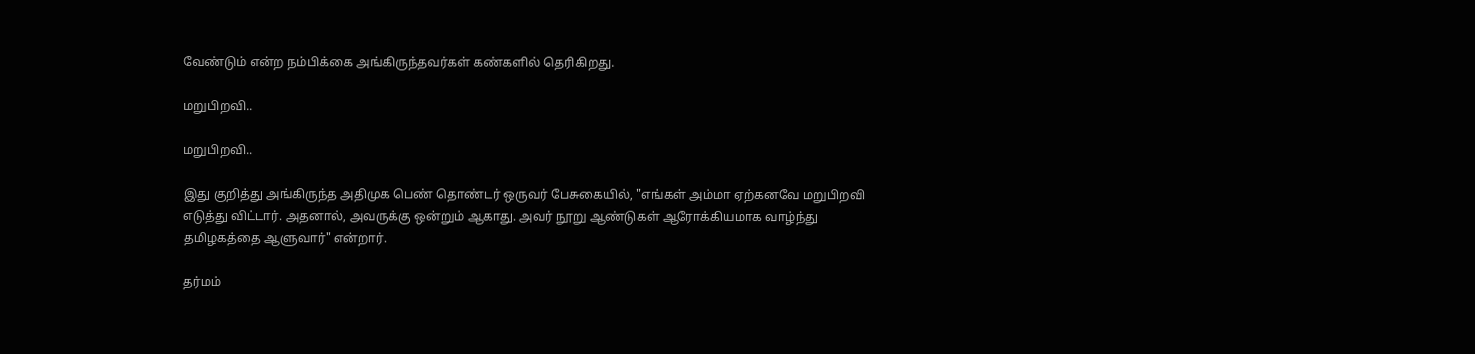வேண்டும் என்ற நம்பிக்கை அங்கிருந்தவர்கள் கண்களில் தெரிகிறது.

மறுபிறவி..

மறுபிறவி..

இது குறித்து அங்கிருந்த அதிமுக பெண் தொண்டர் ஒருவர் பேசுகையில், "எங்கள் அம்மா ஏற்கனவே மறுபிறவி எடுத்து விட்டார். அதனால், அவருக்கு ஒன்றும் ஆகாது. அவர் நூறு ஆண்டுகள் ஆரோக்கியமாக வாழ்ந்து தமிழகத்தை ஆளுவார்" என்றார்.

தர்மம்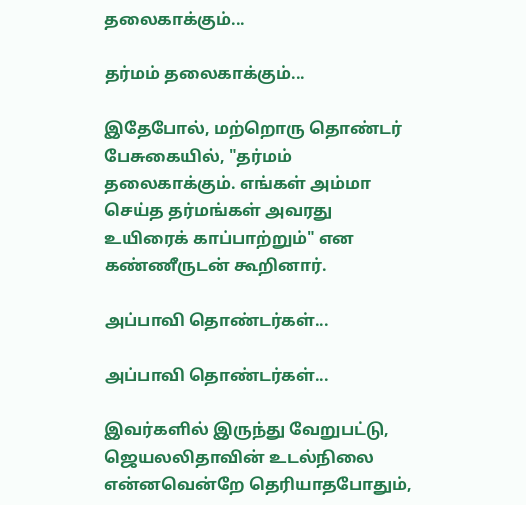தலைகாக்கும்...

தர்மம் தலைகாக்கும்...

இதேபோல், மற்றொரு தொண்டர் பேசுகையில், "தர்மம் தலைகாக்கும். எங்கள் அம்மா செய்த தர்மங்கள் அவரது உயிரைக் காப்பாற்றும்" என கண்ணீருடன் கூறினார்.

அப்பாவி தொண்டர்கள்...

அப்பாவி தொண்டர்கள்...

இவர்களில் இருந்து வேறுபட்டு, ஜெயலலிதாவின் உடல்நிலை என்னவென்றே தெரியாதபோதும்,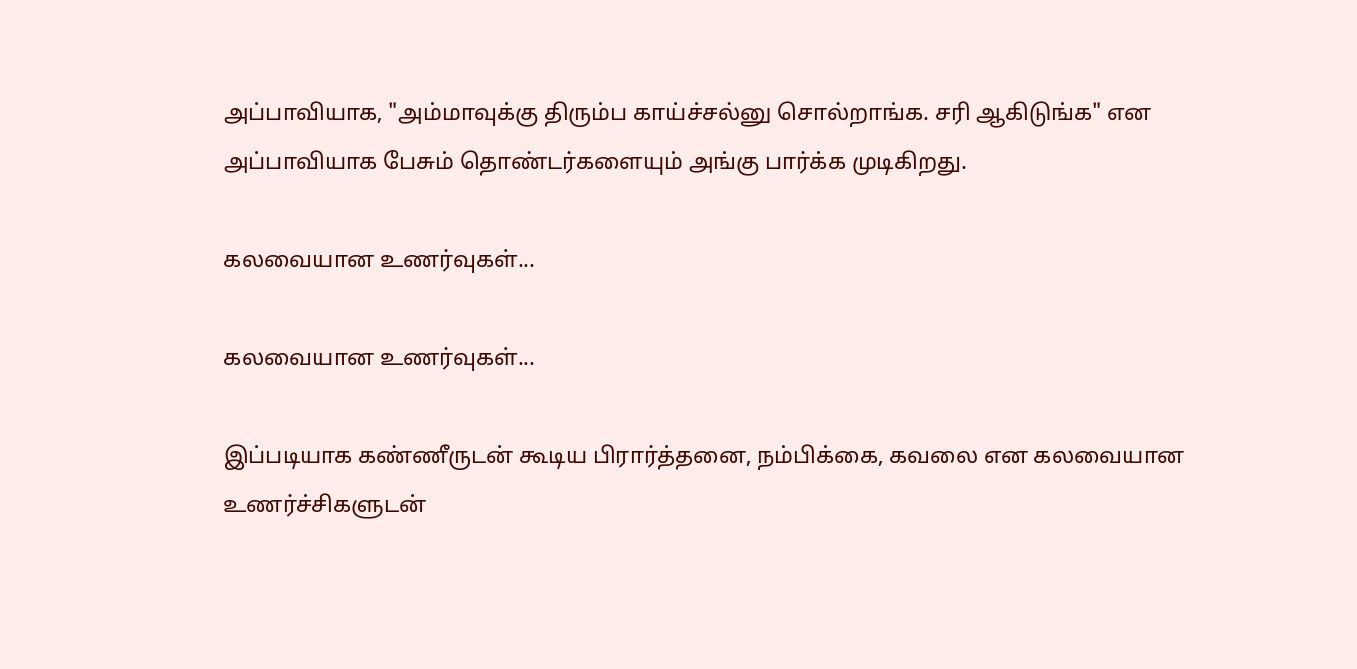அப்பாவியாக, "அம்மாவுக்கு திரும்ப காய்ச்சல்னு சொல்றாங்க. சரி ஆகிடுங்க" என அப்பாவியாக பேசும் தொண்டர்களையும் அங்கு பார்க்க முடிகிறது.

கலவையான உணர்வுகள்...

கலவையான உணர்வுகள்...

இப்படியாக கண்ணீருடன் கூடிய பிரார்த்தனை, நம்பிக்கை, கவலை என கலவையான உணர்ச்சிகளுடன்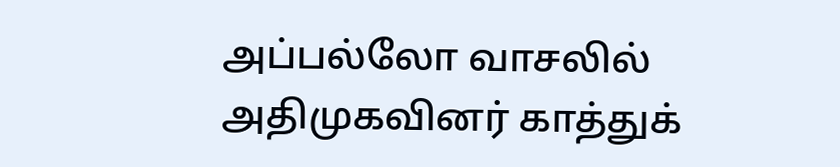அப்பல்லோ வாசலில் அதிமுகவினர் காத்துக்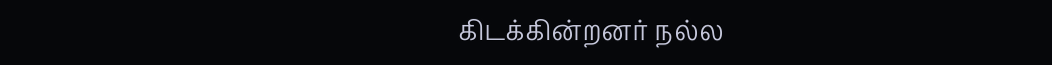கிடக்கின்றனர் நல்ல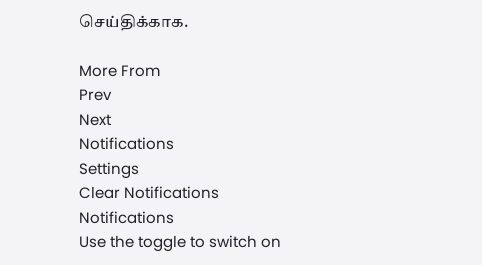செய்திக்காக.

More From
Prev
Next
Notifications
Settings
Clear Notifications
Notifications
Use the toggle to switch on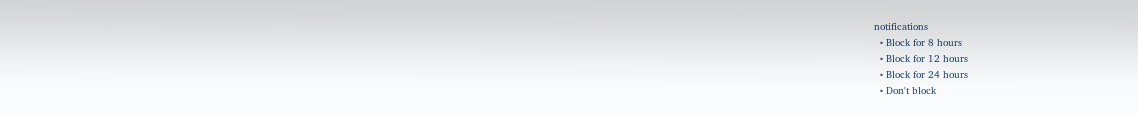notifications
  • Block for 8 hours
  • Block for 12 hours
  • Block for 24 hours
  • Don't block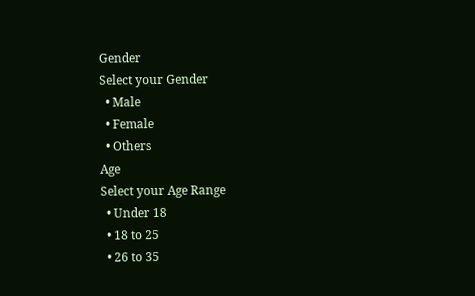Gender
Select your Gender
  • Male
  • Female
  • Others
Age
Select your Age Range
  • Under 18
  • 18 to 25
  • 26 to 35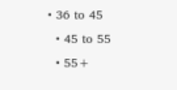• 36 to 45
  • 45 to 55
  • 55+